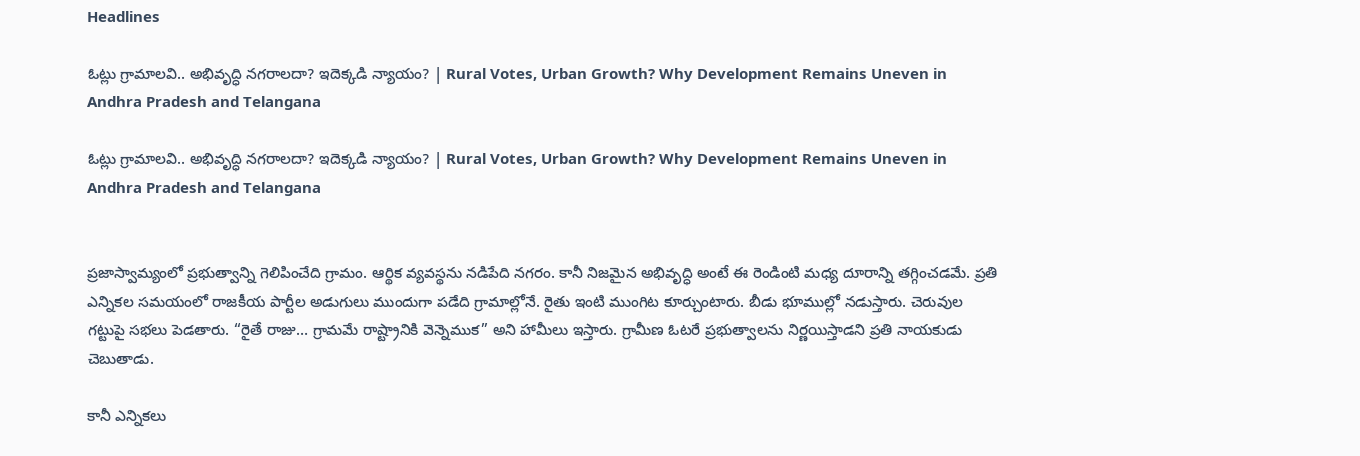Headlines

ఓట్లు గ్రామాలవి.. అభివృద్ధి నగరాలదా? ఇదెక్కడి న్యాయం? | Rural Votes, Urban Growth? Why Development Remains Uneven in Andhra Pradesh and Telangana

ఓట్లు గ్రామాలవి.. అభివృద్ధి నగరాలదా? ఇదెక్కడి న్యాయం? | Rural Votes, Urban Growth? Why Development Remains Uneven in Andhra Pradesh and Telangana


ప్రజాస్వామ్యంలో ప్రభుత్వాన్ని గెలిపించేది గ్రామం. ఆర్థిక వ్యవస్థను నడిపేది నగరం. కానీ నిజమైన అభివృద్ధి అంటే ఈ రెండింటి మధ్య దూరాన్ని తగ్గించడమే. ప్రతి ఎన్నికల సమయంలో రాజకీయ పార్టీల అడుగులు ముందుగా పడేది గ్రామాల్లోనే. రైతు ఇంటి ముంగిట కూర్చుంటారు. బీడు భూముల్లో నడుస్తారు. చెరువుల గట్టుపై సభలు పెడతారు. “రైతే రాజు… గ్రామమే రాష్ట్రానికి వెన్నెముక” అని హామీలు ఇస్తారు. గ్రామీణ ఓటరే ప్రభుత్వాలను నిర్ణయిస్తాడని ప్రతి నాయకుడు చెబుతాడు.

కానీ ఎన్నికలు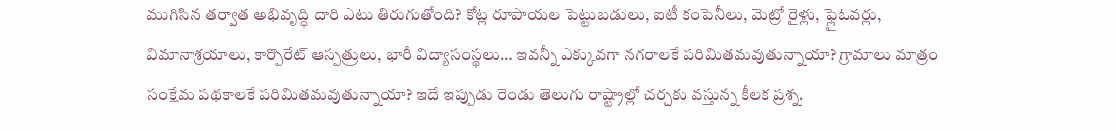ముగిసిన తర్వాత అభివృద్ధి దారి ఎటు తిరుగుతోంది? కోట్ల రూపాయల పెట్టుబడులు, ఐటీ కంపెనీలు, మెట్రో రైళ్లు, ఫ్లైఓవర్లు, విమానాశ్రయాలు, కార్పొరేట్ ఆస్పత్రులు, భారీ విద్యాసంస్థలు… ఇవన్నీ ఎక్కువగా నగరాలకే పరిమితమవుతున్నాయా? గ్రామాలు మాత్రం సంక్షేమ పథకాలకే పరిమితమవుతున్నాయా? ఇదే ఇప్పుడు రెండు తెలుగు రాష్ట్రాల్లో చర్చకు వస్తున్న కీలక ప్రశ్న.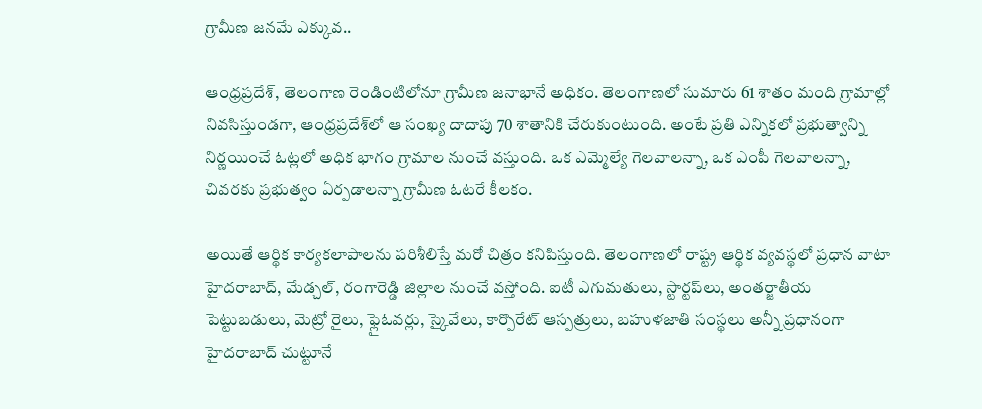గ్రామీణ జనమే ఎక్కువ..

ఆంధ్రప్రదేశ్, తెలంగాణ రెండింటిలోనూ గ్రామీణ జనాభానే అధికం. తెలంగాణలో సుమారు 61 శాతం మంది గ్రామాల్లో నివసిస్తుండగా, ఆంధ్రప్రదేశ్‌లో ఆ సంఖ్య దాదాపు 70 శాతానికి చేరుకుంటుంది. అంటే ప్రతి ఎన్నికలో ప్రభుత్వాన్ని నిర్ణయించే ఓట్లలో అధిక భాగం గ్రామాల నుంచే వస్తుంది. ఒక ఎమ్మెల్యే గెలవాలన్నా, ఒక ఎంపీ గెలవాలన్నా, చివరకు ప్రభుత్వం ఏర్పడాలన్నా గ్రామీణ ఓటరే కీలకం.

అయితే ఆర్థిక కార్యకలాపాలను పరిశీలిస్తే మరో చిత్రం కనిపిస్తుంది. తెలంగాణలో రాష్ట్ర ఆర్థిక వ్యవస్థలో ప్రధాన వాటా హైదరాబాద్, మేడ్చల్, రంగారెడ్డి జిల్లాల నుంచే వస్తోంది. ఐటీ ఎగుమతులు, స్టార్టప్‌లు, అంతర్జాతీయ పెట్టుబడులు, మెట్రో రైలు, ఫ్లైఓవర్లు, స్కైవేలు, కార్పొరేట్ ఆస్పత్రులు, బహుళజాతి సంస్థలు అన్నీ ప్రధానంగా హైదరాబాద్ చుట్టూనే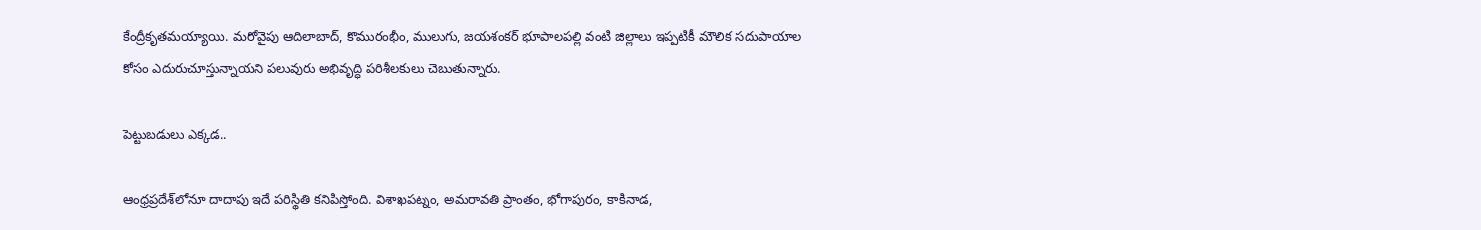కేంద్రీకృతమయ్యాయి. మరోవైపు ఆదిలాబాద్, కొమురంభీం, ములుగు, జయశంకర్ భూపాలపల్లి వంటి జిల్లాలు ఇప్పటికీ మౌలిక సదుపాయాల కోసం ఎదురుచూస్తున్నాయని పలువురు అభివృద్ధి పరిశీలకులు చెబుతున్నారు.

పెట్టుబడులు ఎక్కడ..

ఆంధ్రప్రదేశ్‌లోనూ దాదాపు ఇదే పరిస్థితి కనిపిస్తోంది. విశాఖపట్నం, అమరావతి ప్రాంతం, భోగాపురం, కాకినాడ,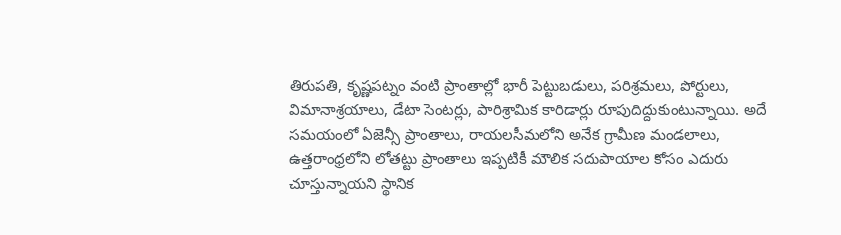తిరుపతి, కృష్ణపట్నం వంటి ప్రాంతాల్లో భారీ పెట్టుబడులు, పరిశ్రమలు, పోర్టులు, విమానాశ్రయాలు, డేటా సెంటర్లు, పారిశ్రామిక కారిడార్లు రూపుదిద్దుకుంటున్నాయి. అదే సమయంలో ఏజెన్సీ ప్రాంతాలు, రాయలసీమలోని అనేక గ్రామీణ మండలాలు, ఉత్తరాంధ్రలోని లోతట్టు ప్రాంతాలు ఇప్పటికీ మౌలిక సదుపాయాల కోసం ఎదురు చూస్తున్నాయని స్థానిక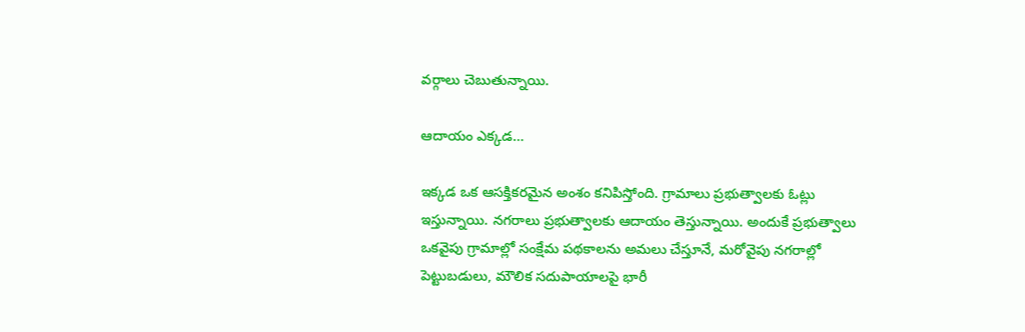వర్గాలు చెబుతున్నాయి.

ఆదాయం ఎక్కడ…

ఇక్కడ ఒక ఆసక్తికరమైన అంశం కనిపిస్తోంది. గ్రామాలు ప్రభుత్వాలకు ఓట్లు ఇస్తున్నాయి. నగరాలు ప్రభుత్వాలకు ఆదాయం తెస్తున్నాయి. అందుకే ప్రభుత్వాలు ఒకవైపు గ్రామాల్లో సంక్షేమ పథకాలను అమలు చేస్తూనే, మరోవైపు నగరాల్లో పెట్టుబడులు, మౌలిక సదుపాయాలపై భారీ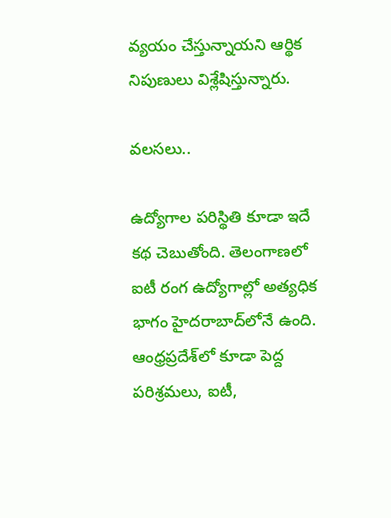వ్యయం చేస్తున్నాయని ఆర్థిక నిపుణులు విశ్లేషిస్తున్నారు.

వలసలు..

ఉద్యోగాల పరిస్థితి కూడా ఇదే కథ చెబుతోంది. తెలంగాణలో ఐటీ రంగ ఉద్యోగాల్లో అత్యధిక భాగం హైదరాబాద్‌లోనే ఉంది. ఆంధ్రప్రదేశ్‌లో కూడా పెద్ద పరిశ్రమలు, ఐటీ,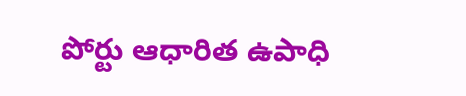పోర్టు ఆధారిత ఉపాధి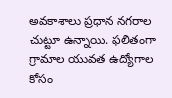అవకాశాలు ప్రధాన నగరాల చుట్టూ ఉన్నాయి. ఫలితంగా గ్రామాల యువత ఉద్యోగాల కోసం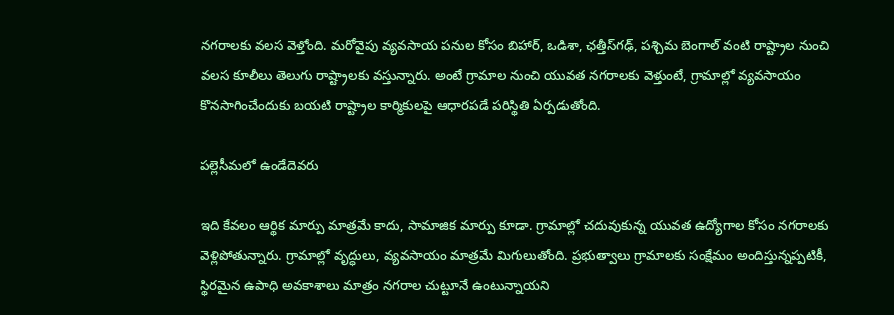నగరాలకు వలస వెళ్తోంది. మరోవైపు వ్యవసాయ పనుల కోసం బిహార్, ఒడిశా, ఛత్తీస్‌గఢ్, పశ్చిమ బెంగాల్ వంటి రాష్ట్రాల నుంచి వలస కూలీలు తెలుగు రాష్ట్రాలకు వస్తున్నారు. అంటే గ్రామాల నుంచి యువత నగరాలకు వెళ్తుంటే, గ్రామాల్లో వ్యవసాయం కొనసాగించేందుకు బయటి రాష్ట్రాల కార్మికులపై ఆధారపడే పరిస్థితి ఏర్పడుతోంది.

పల్లెసీమలో ఉండేదెవరు

ఇది కేవలం ఆర్థిక మార్పు మాత్రమే కాదు, సామాజిక మార్పు కూడా. గ్రామాల్లో చదువుకున్న యువత ఉద్యోగాల కోసం నగరాలకు వెళ్లిపోతున్నారు. గ్రామాల్లో వృద్ధులు, వ్యవసాయం మాత్రమే మిగులుతోంది. ప్రభుత్వాలు గ్రామాలకు సంక్షేమం అందిస్తున్నప్పటికీ, స్థిరమైన ఉపాధి అవకాశాలు మాత్రం నగరాల చుట్టూనే ఉంటున్నాయని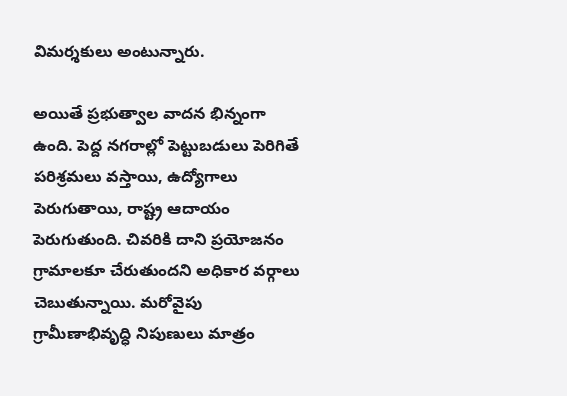విమర్శకులు అంటున్నారు.

అయితే ప్రభుత్వాల వాదన భిన్నంగా ఉంది. పెద్ద నగరాల్లో పెట్టుబడులు పెరిగితే పరిశ్రమలు వస్తాయి, ఉద్యోగాలు పెరుగుతాయి, రాష్ట్ర ఆదాయం పెరుగుతుంది. చివరికి దాని ప్రయోజనం గ్రామాలకూ చేరుతుందని అధికార వర్గాలు చెబుతున్నాయి. మరోవైపు గ్రామీణాభివృద్ధి నిపుణులు మాత్రం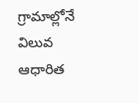గ్రామాల్లోనే విలువ ఆధారిత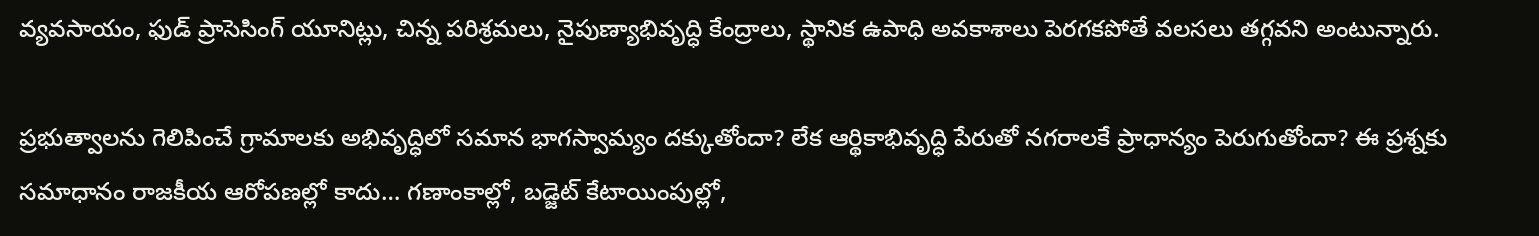వ్యవసాయం, ఫుడ్ ప్రాసెసింగ్ యూనిట్లు, చిన్న పరిశ్రమలు, నైపుణ్యాభివృద్ధి కేంద్రాలు, స్థానిక ఉపాధి అవకాశాలు పెరగకపోతే వలసలు తగ్గవని అంటున్నారు.

ప్రభుత్వాలను గెలిపించే గ్రామాలకు అభివృద్ధిలో సమాన భాగస్వామ్యం దక్కుతోందా? లేక ఆర్థికాభివృద్ధి పేరుతో నగరాలకే ప్రాధాన్యం పెరుగుతోందా? ఈ ప్రశ్నకు సమాధానం రాజకీయ ఆరోపణల్లో కాదు… గణాంకాల్లో, బడ్జెట్ కేటాయింపుల్లో,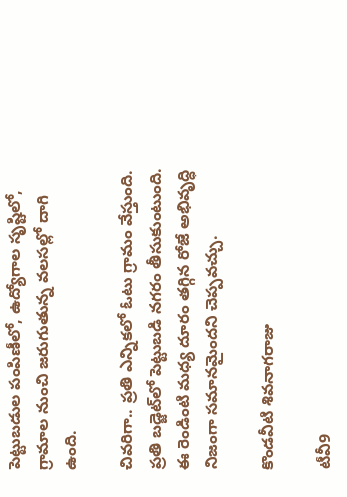పెట్టుబడుల పంపిణీలో, ఉద్యోగాల సృష్టిలో, గ్రామాల నుంచి జరుగుతున్న వలసల్లో దాగి ఉంది.

చివరిగా.. ప్రతి ఎన్నికలో ఓటు గ్రామం వేస్తుంది. ప్రతి బడ్జెట్‌లో పెట్టుబడి నగరం తీసుకుంటుంది. ఈ రెండింటి మధ్య దూరం తగ్గిన రోజే అభివృద్ధి నిజంగా సమానమైందని చెప్పవచ్చు.

కొండవీటి శివనాగరాజు

టీవీ9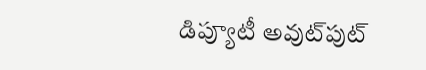డిప్యూటీ అవుట్‌పుట్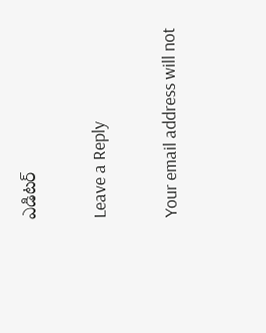ఎడిటర్

Leave a Reply

Your email address will not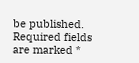be published. Required fields are marked *